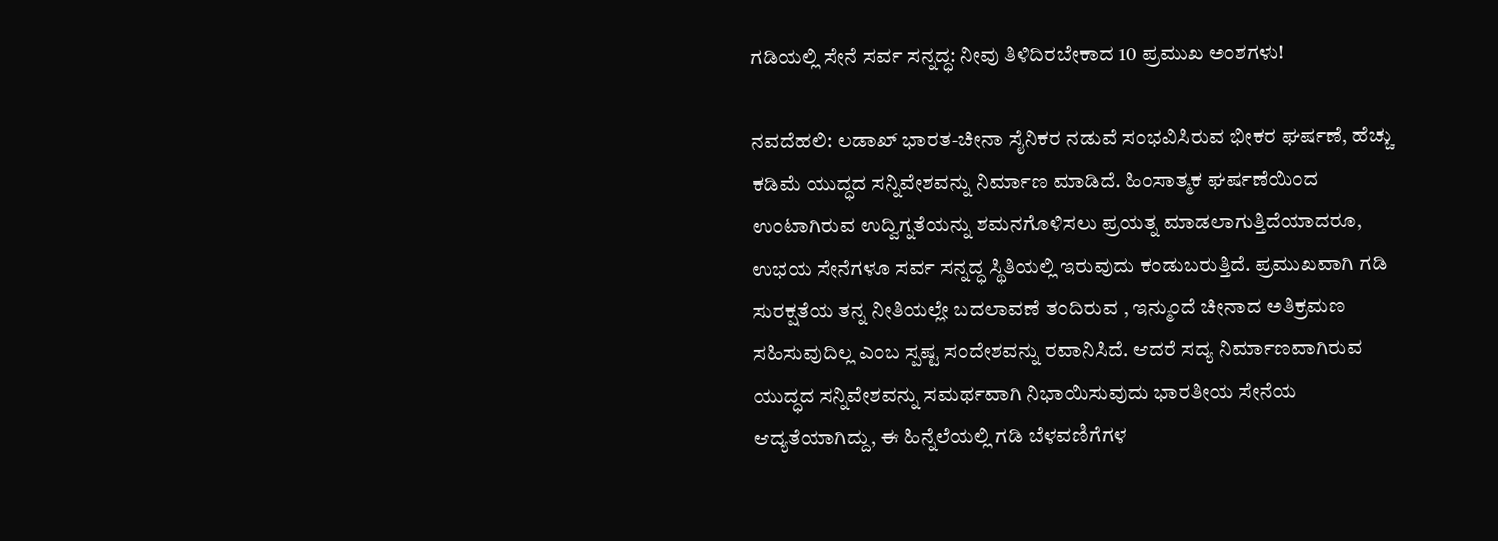ಗಡಿಯಲ್ಲಿ ಸೇನೆ ಸರ್ವ ಸನ್ನದ್ಧ: ನೀವು ತಿಳಿದಿರಬೇಕಾದ 10 ಪ್ರಮುಖ ಅಂಶಗಳು!

ನವದೆಹಲಿ: ಲಡಾಖ್ ಭಾರತ-ಚೀನಾ ಸೈನಿಕರ ನಡುವೆ ಸಂಭವಿಸಿರುವ ಭೀಕರ ಘರ್ಷಣೆ, ಹೆಚ್ಚು ಕಡಿಮೆ ಯುದ್ಧದ ಸನ್ನಿವೇಶವನ್ನು ನಿರ್ಮಾಣ ಮಾಡಿದೆ. ಹಿಂಸಾತ್ಮಕ ಘರ್ಷಣೆಯಿಂದ ಉಂಟಾಗಿರುವ ಉದ್ವಿಗ್ನತೆಯನ್ನು ಶಮನಗೊಳಿಸಲು ಪ್ರಯತ್ನ ಮಾಡಲಾಗುತ್ತಿದೆಯಾದರೂ, ಉಭಯ ಸೇನೆಗಳೂ ಸರ್ವ ಸನ್ನದ್ಧ ಸ್ಥಿತಿಯಲ್ಲಿ ಇರುವುದು ಕಂಡುಬರುತ್ತಿದೆ. ಪ್ರಮುಖವಾಗಿ ಗಡಿ ಸುರಕ್ಷತೆಯ ತನ್ನ ನೀತಿಯಲ್ಲೇ ಬದಲಾವಣೆ ತಂದಿರುವ , ಇನ್ಮುಂದೆ ಚೀನಾದ ಅತಿಕ್ರಮಣ ಸಹಿಸುವುದಿಲ್ಲ ಎಂಬ ಸ್ಪಷ್ಟ ಸಂದೇಶವನ್ನು ರವಾನಿಸಿದೆ. ಆದರೆ ಸದ್ಯ ನಿರ್ಮಾಣವಾಗಿರುವ ಯುದ್ಧದ ಸನ್ನಿವೇಶವನ್ನು ಸಮರ್ಥವಾಗಿ ನಿಭಾಯಿಸುವುದು ಭಾರತೀಯ ಸೇನೆಯ ಆದ್ಯತೆಯಾಗಿದ್ದು, ಈ ಹಿನ್ನೆಲೆಯಲ್ಲಿ ಗಡಿ ಬೆಳವಣಿಗೆಗಳ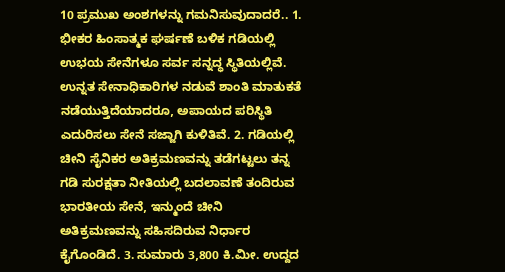10 ಪ್ರಮುಖ ಅಂಶಗಳನ್ನು ಗಮನಿಸುವುದಾದರೆ.. 1. ಭೀಕರ ಹಿಂಸಾತ್ಮಕ ಘರ್ಷಣೆ ಬಳಿಕ ಗಡಿಯಲ್ಲಿ ಉಭಯ ಸೇನೆಗಳೂ ಸರ್ವ ಸನ್ನದ್ಧ ಸ್ಥಿತಿಯಲ್ಲಿವೆ. ಉನ್ನತ ಸೇನಾಧಿಕಾರಿಗಳ ನಡುವೆ ಶಾಂತಿ ಮಾತುಕತೆ ನಡೆಯುತ್ತಿದೆಯಾದರೂ, ಅಪಾಯದ ಪರಿಸ್ಥಿತಿ ಎದುರಿಸಲು ಸೇನೆ ಸಜ್ಜಾಗಿ ಕುಳಿತಿವೆ. 2. ಗಡಿಯಲ್ಲಿ ಚೀನಿ ಸೈನಿಕರ ಅತಿಕ್ರಮಣವನ್ನು ತಡೆಗಟ್ಟಲು ತನ್ನ ಗಡಿ ಸುರಕ್ಷತಾ ನೀತಿಯಲ್ಲಿ ಬದಲಾವಣೆ ತಂದಿರುವ ಭಾರತೀಯ ಸೇನೆ, ಇನ್ಮುಂದೆ ಚೀನಿ ಅತಿಕ್ರಮಣವನ್ನು ಸಹಿಸದಿರುವ ನಿರ್ಧಾರ ಕೈಗೊಂಡಿದೆ. 3. ಸುಮಾರು 3,800 ಕಿ.ಮೀ. ಉದ್ದದ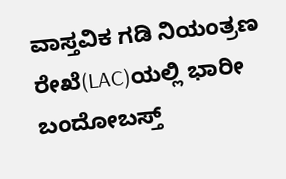ವಾಸ್ತವಿಕ ಗಡಿ ನಿಯಂತ್ರಣ ರೇಖೆ(LAC)ಯಲ್ಲಿ ಭಾರೀ ಬಂದೋಬಸ್ತ್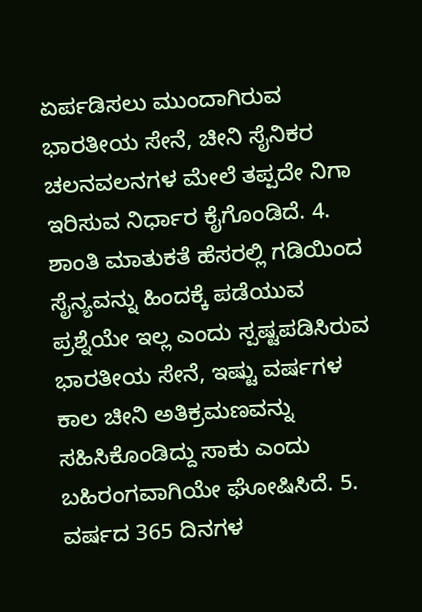ಏರ್ಪಡಿಸಲು ಮುಂದಾಗಿರುವ ಭಾರತೀಯ ಸೇನೆ, ಚೀನಿ ಸೈನಿಕರ ಚಲನವಲನಗಳ ಮೇಲೆ ತಪ್ಪದೇ ನಿಗಾ ಇರಿಸುವ ನಿರ್ಧಾರ ಕೈಗೊಂಡಿದೆ. 4. ಶಾಂತಿ ಮಾತುಕತೆ ಹೆಸರಲ್ಲಿ ಗಡಿಯಿಂದ ಸೈನ್ಯವನ್ನು ಹಿಂದಕ್ಕೆ ಪಡೆಯುವ ಪ್ರಶ್ನೆಯೇ ಇಲ್ಲ ಎಂದು ಸ್ಪಷ್ಟಪಡಿಸಿರುವ ಭಾರತೀಯ ಸೇನೆ, ಇಷ್ಟು ವರ್ಷಗಳ ಕಾಲ ಚೀನಿ ಅತಿಕ್ರಮಣವನ್ನು ಸಹಿಸಿಕೊಂಡಿದ್ದು ಸಾಕು ಎಂದು ಬಹಿರಂಗವಾಗಿಯೇ ಘೋಷಿಸಿದೆ. 5. ವರ್ಷದ 365 ದಿನಗಳ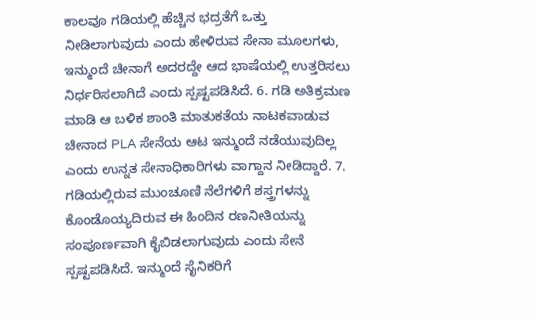ಕಾಲವೂ ಗಡಿಯಲ್ಲಿ ಹೆಚ್ಚಿನ ಭದ್ರತೆಗೆ ಒತ್ತು ನೀಡಿಲಾಗುವುದು ಎಂದು ಹೇಳಿರುವ ಸೇನಾ ಮೂಲಗಳು, ಇನ್ಮುಂದೆ ಚೀನಾಗೆ ಅದರದ್ದೇ ಆದ ಭಾಷೆಯಲ್ಲಿ ಉತ್ತರಿಸಲು ನಿರ್ಧರಿಸಲಾಗಿದೆ ಎಂದು ಸ್ಪಷ್ಟಪಡಿಸಿದೆ. 6. ಗಡಿ ಅತಿಕ್ರಮಣ ಮಾಡಿ ಆ ಬಳಿಕ ಶಾಂತಿ ಮಾತುಕತೆಯ ನಾಟಕವಾಡುವ ಚೀನಾದ PLA ಸೇನೆಯ ಆಟ ಇನ್ಮುಂದೆ ನಡೆಯುವುದಿಲ್ಲ ಎಂದು ಉನ್ನತ ಸೇನಾಧಿಕಾರಿಗಳು ವಾಗ್ದಾನ ನೀಡಿದ್ದಾರೆ. 7. ಗಡಿಯಲ್ಲಿರುವ ಮುಂಚೂಣಿ ನೆಲೆಗಳಿಗೆ ಶಸ್ತ್ರಗಳನ್ನು ಕೊಂಡೊಯ್ಯದಿರುವ ಈ ಹಿಂದಿನ ರಣನೀತಿಯನ್ನು ಸಂಪೂರ್ಣವಾಗಿ ಕೈಬಿಡಲಾಗುವುದು ಎಂದು ಸೇನೆ ಸ್ಪಷ್ಟಪಡಿಸಿದೆ. ಇನ್ಮುಂದೆ ಸೈನಿಕರಿಗೆ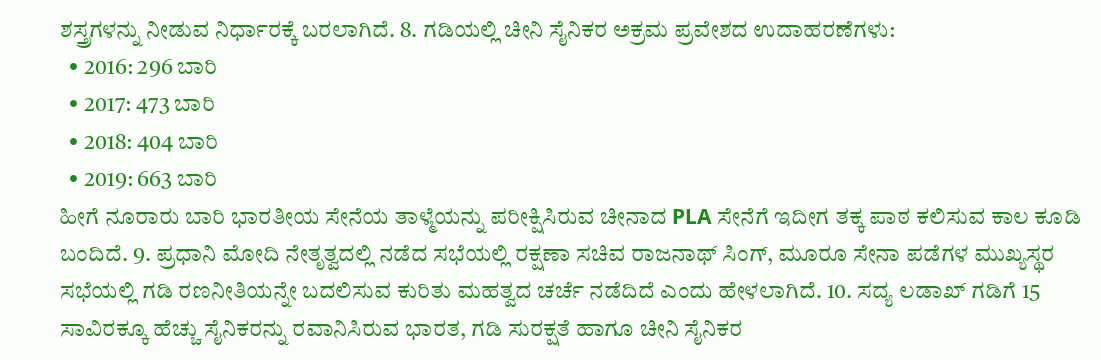ಶಸ್ತ್ರಗಳನ್ನು ನೀಡುವ ನಿರ್ಧಾರಕ್ಕೆ ಬರಲಾಗಿದೆ. 8. ಗಡಿಯಲ್ಲಿ ಚೀನಿ ಸೈನಿಕರ ಅಕ್ರಮ ಪ್ರವೇಶದ ಉದಾಹರಣೆಗಳು:
  • 2016: 296 ಬಾರಿ
  • 2017: 473 ಬಾರಿ
  • 2018: 404 ಬಾರಿ
  • 2019: 663 ಬಾರಿ
ಹೀಗೆ ನೂರಾರು ಬಾರಿ ಭಾರತೀಯ ಸೇನೆಯ ತಾಳ್ಮೆಯನ್ನು ಪರೀಕ್ಷಿಸಿರುವ ಚೀನಾದ PLA ಸೇನೆಗೆ ಇದೀಗ ತಕ್ಕ ಪಾಠ ಕಲಿಸುವ ಕಾಲ ಕೂಡಿ ಬಂದಿದೆ. 9. ಪ್ರಧಾನಿ ಮೋದಿ ನೇತೃತ್ವದಲ್ಲಿ ನಡೆದ ಸಭೆಯಲ್ಲಿ ರಕ್ಷಣಾ ಸಚಿವ ರಾಜನಾಥ್ ಸಿಂಗ್, ಮೂರೂ ಸೇನಾ ಪಡೆಗಳ ಮುಖ್ಯಸ್ಥರ ಸಭೆಯಲ್ಲಿ ಗಡಿ ರಣನೀತಿಯನ್ನೇ ಬದಲಿಸುವ ಕುರಿತು ಮಹತ್ವದ ಚರ್ಚೆ ನಡೆದಿದೆ ಎಂದು ಹೇಳಲಾಗಿದೆ. 10. ಸದ್ಯ ಲಡಾಖ್ ಗಡಿಗೆ 15 ಸಾವಿರಕ್ಕೂ ಹೆಚ್ಚು ಸೈನಿಕರನ್ನು ರವಾನಿಸಿರುವ ಭಾರತ, ಗಡಿ ಸುರಕ್ಷತೆ ಹಾಗೂ ಚೀನಿ ಸೈನಿಕರ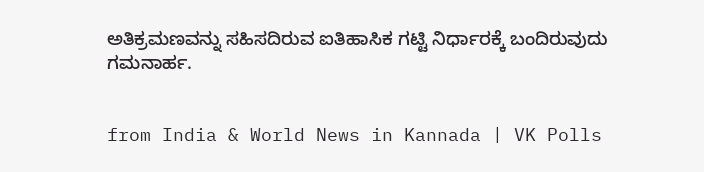ಅತಿಕ್ರಮಣವನ್ನು ಸಹಿಸದಿರುವ ಐತಿಹಾಸಿಕ ಗಟ್ಟಿ ನಿರ್ಧಾರಕ್ಕೆ ಬಂದಿರುವುದು ಗಮನಾರ್ಹ.


from India & World News in Kannada | VK Polls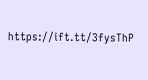https://ift.tt/3fysThP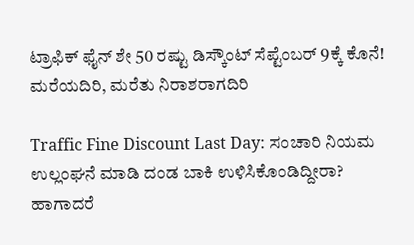ಟ್ರಾಫಿಕ್‌ ಫೈನ್‌ ಶೇ 50 ರಷ್ಟು ಡಿಸ್ಕೌಂಟ್‌ ಸೆಪ್ಟೆಂಬರ್‌ 9ಕ್ಕೆ ಕೊನೆ! ಮರೆಯದಿರಿ, ಮರೆತು ನಿರಾಶರಾಗದಿರಿ

Traffic Fine Discount Last Day: ಸಂಚಾರಿ ನಿಯಮ ಉಲ್ಲಂಘನೆ ಮಾಡಿ ದಂಡ ಬಾಕಿ ಉಳಿಸಿಕೊಂಡಿದ್ದೀರಾ? ಹಾಗಾದರೆ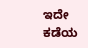ಇದೇ ಕಡೆಯ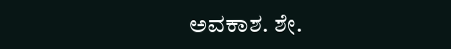ಅವಕಾಶ. ಶೇ.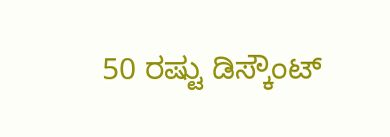50 ರಷ್ಟು ಡಿಸ್ಕೌಂಟ್‌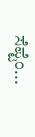ಸೆಪ್ಟೆಂ...